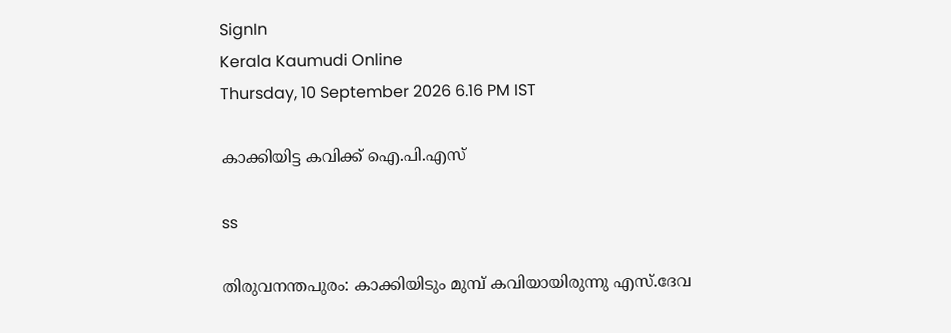SignIn
Kerala Kaumudi Online
Thursday, 10 September 2026 6.16 PM IST

കാക്കിയിട്ട കവിക്ക് ഐ.പി.എസ്

ss

തിരുവനന്തപുരം: കാക്കിയിടും മുമ്പ് കവിയായിരുന്നു എസ്.ദേവ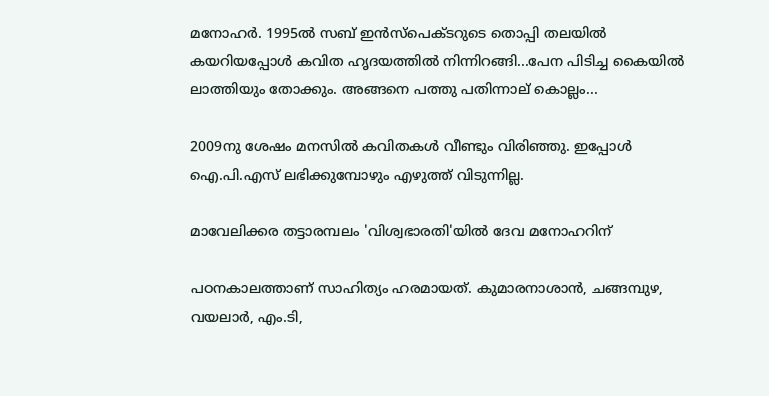മനോഹർ. 1995ൽ സബ് ഇൻസ്‌പെക്ടറുടെ തൊപ്പി തലയിൽ കയറിയപ്പോൾ കവിത ഹൃദയത്തിൽ നിന്നിറങ്ങി...പേന പിടിച്ച കൈയിൽ ലാത്തിയും തോക്കും. അങ്ങനെ പത്തു പതിന്നാല് കൊല്ലം...

2009നു ശേഷം മനസിൽ കവിതകൾ വീണ്ടും വിരിഞ്ഞു. ഇപ്പോൾ ഐ.പി.എസ് ലഭിക്കുമ്പോഴും എഴുത്ത് വിടുന്നില്ല.

മാവേലിക്കര തട്ടാരമ്പലം 'വിശ്വഭാരതി'യിൽ ദേവ മനോഹറിന്

പഠനകാലത്താണ് സാഹിത്യം ഹരമായത്. കുമാരനാശാൻ, ചങ്ങമ്പുഴ, വയലാർ, എം.ടി,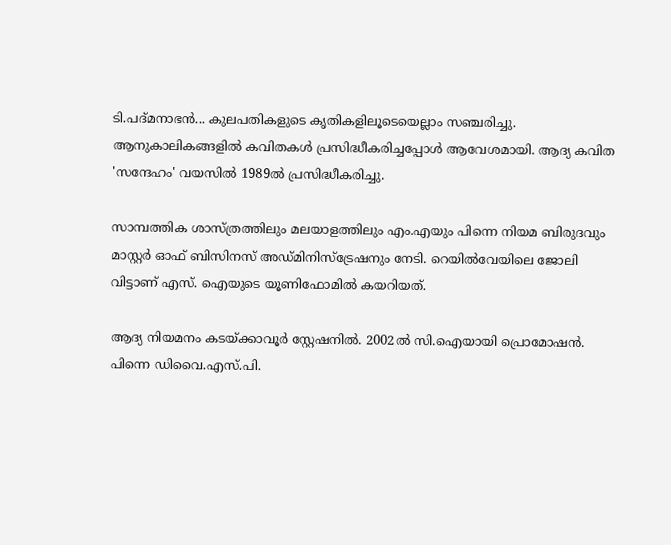ടി.പദ്മനാഭൻ... കുലപതികളുടെ കൃതികളിലൂടെയെല്ലാം സഞ്ചരിച്ചു. ആനുകാലികങ്ങളിൽ കവിതകൾ പ്രസിദ്ധീകരിച്ചപ്പോൾ ആവേശമായി. ആദ്യ കവിത 'സന്ദേഹം' വയസിൽ 1989ൽ പ്രസിദ്ധീകരിച്ചു.

സാമ്പത്തിക ശാസ്ത്രത്തിലും മലയാളത്തിലും എം.എയും പിന്നെ നിയമ ബിരുദവും മാസ്റ്റർ ഓഫ് ബിസിനസ് അഡ്മിനിസ്ട്രേഷനും നേടി. റെയിൽവേയിലെ ജോലി വിട്ടാണ് എസ്. ഐയുടെ യൂണിഫോമിൽ കയറിയത്.

ആദ്യ നിയമനം കടയ്ക്കാവൂർ സ്റ്റേഷനിൽ. 2002ൽ സി.ഐയായി പ്രൊമോഷൻ. പിന്നെ ഡിവൈ.എസ്.പി.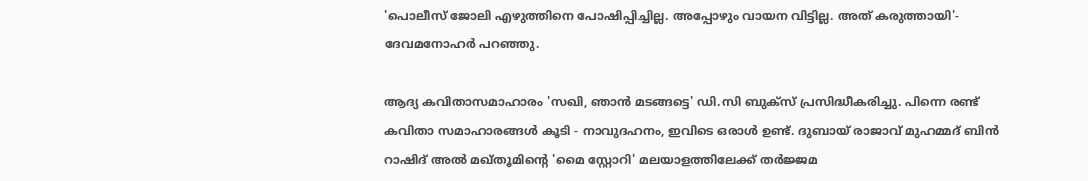'പൊലീസ് ജോലി എഴുത്തിനെ പോഷിപ്പിച്ചില്ല. അപ്പോഴും വായന വിട്ടില്ല. അത് കരുത്തായി'- ദേവമനോഹർ പറഞ്ഞു.

ആദ്യ കവിതാസമാഹാരം 'സഖി, ഞാൻ മടങ്ങട്ടെ' ഡി.സി ബുക്സ് പ്രസിദ്ധീകരിച്ചു. പിന്നെ രണ്ട് കവിതാ സമാഹാരങ്ങൾ കൂടി - നാവുദഹനം, ഇവിടെ ഒരാൾ ഉണ്ട്. ദുബായ് രാജാവ് മുഹമ്മദ് ബിൻ റാഷിദ് അൽ മഖ്തൂമിന്റെ 'മൈ സ്റ്റോറി' മലയാളത്തിലേക്ക് തർജ്ജമ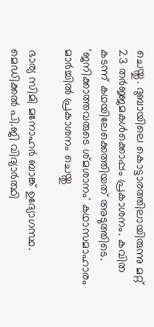ചെയ്തു. ദുബായിലെ കൊട്ടാരത്തിലായിരുന്നു മറ്റ് 23 തർജ്ജമകൾക്കൊപ്പം പ്രകാശനം. കവിത കടന്ന് കഥയിലേക്കെത്തിയത് അടുത്തിടെ. 'ജനിക്കാത്തവരുടെ ശ്‌മശാനം' കഥാസമാഹാരം മാർച്ചിൽ പ്രകാശനം ചെയ്തു

ഭാര്യ സിമി മനോഹർ ബാങ്ക് ഉദ്യോഗസ്ഥ. മെഡിക്കൽ പി.ജി വിദ്യാർത്ഥി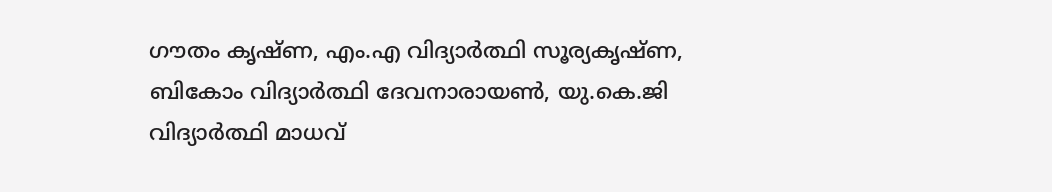ഗൗതം കൃഷ്ണ, എം.എ വിദ്യാർത്ഥി സൂര്യകൃഷ്ണ, ബികോം വിദ്യാർത്ഥി ദേവനാരായൺ, യു.കെ.ജി വിദ്യാർത്ഥി മാധവ്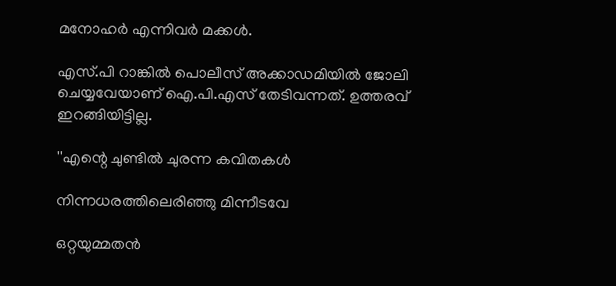മനോഹർ എന്നിവർ മക്കൾ.

എസ്.പി റാങ്കിൽ പൊലീസ് അക്കാ‌ഡമിയിൽ ജോലി ചെയ്യവേയാണ് ഐ.പി.എസ് തേടിവന്നത്. ഉത്തരവ് ഇറങ്ങിയിട്ടില്ല.

''എന്റെ ചുണ്ടിൽ ചുരന്ന കവിതകൾ

നിന്നധരത്തിലെരിഞ്ഞു മിന്നീടവേ

ഒറ്റയുമ്മതൻ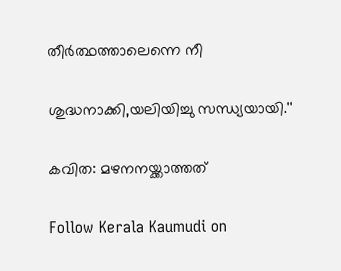തീർത്ഥത്താലെന്നെ നീ

ശുദ്ധനാക്കി,യലിയിച്ചു സന്ധ്യയായി.''

കവിത: മഴനനയ്ക്കാത്തത്

Follow Kerala Kaumudi on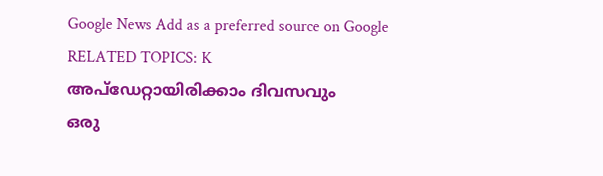Google News Add as a preferred source on Google
RELATED TOPICS: K
അപ്ഡേറ്റായിരിക്കാം ദിവസവും
ഒരു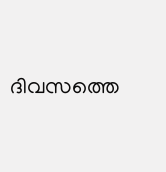ദിവസത്തെ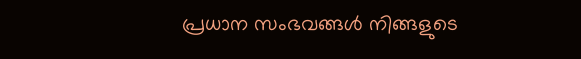പ്രധാന സംഭവങ്ങൾ നിങ്ങളുടെ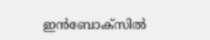ഇൻബോക്സിൽ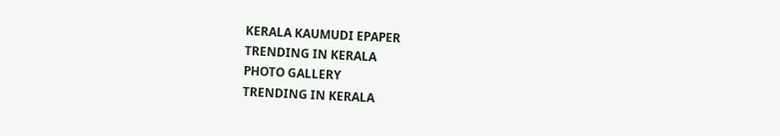KERALA KAUMUDI EPAPER
TRENDING IN KERALA
PHOTO GALLERY
TRENDING IN KERALA